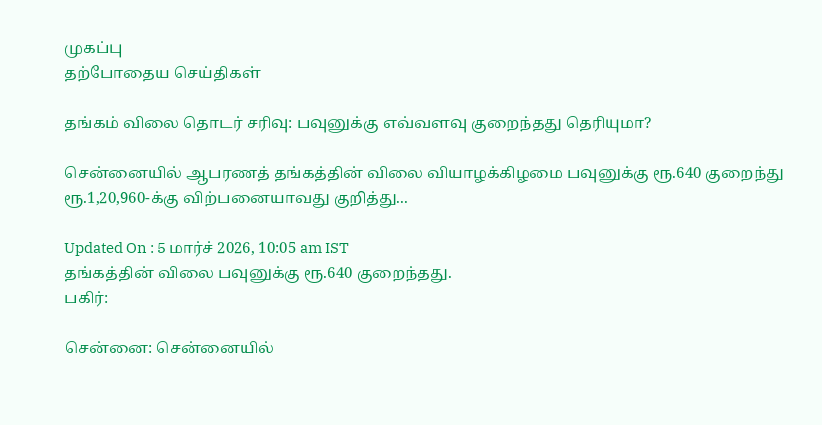முகப்பு
தற்போதைய செய்திகள்

தங்கம் விலை தொடர் சரிவு: பவுனுக்கு எவ்வளவு குறைந்தது தெரியுமா?

சென்னையில் ஆபரணத் தங்கத்தின் விலை வியாழக்கிழமை பவுனுக்கு ரூ.640 குறைந்து ரூ.1,20,960-க்கு விற்பனையாவது குறித்து...

Updated On : 5 மார்ச் 2026, 10:05 am IST
தங்கத்தின் விலை பவுனுக்கு ரூ.640 குறைந்தது.
பகிர்:

சென்னை: சென்னையில்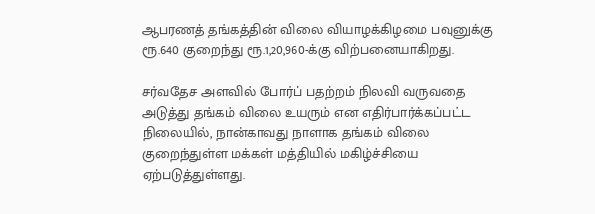ஆபரணத் தங்கத்தின் விலை வியாழக்கிழமை பவுனுக்கு ரூ.640 குறைந்து ரூ.1,20,960-க்கு விற்பனையாகிறது.

சர்வதேச அளவில் போர்ப் பதற்றம் நிலவி வருவதை அடுத்து தங்கம் விலை உயரும் என எதிர்பார்க்கப்பட்ட நிலையில், நான்காவது நாளாக தங்கம் விலை குறைந்துள்ள மக்கள் மத்தியில் மகிழ்ச்சியை ஏற்படுத்துள்ளது.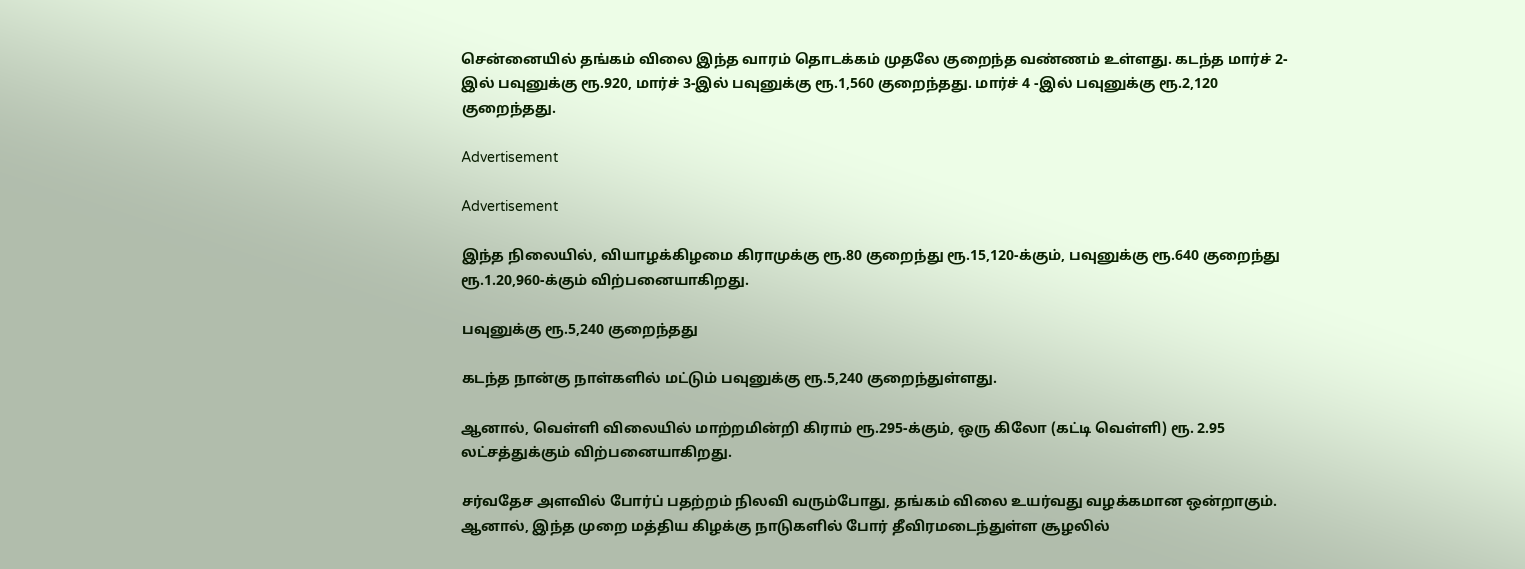சென்னையில் தங்கம் விலை இந்த வாரம் தொடக்கம் முதலே குறைந்த வண்ணம் உள்ளது. கடந்த மார்ச் 2-இல் பவுனுக்கு ரூ.920, மார்ச் 3-இல் பவுனுக்கு ரூ.1,560 குறைந்தது. மார்ச் 4 -இல் பவுனுக்கு ரூ.2,120 குறைந்தது.

Advertisement

Advertisement

இந்த நிலையில், வியாழக்கிழமை கிராமுக்கு ரூ.80 குறைந்து ரூ.15,120-க்கும், பவுனுக்கு ரூ.640 குறைந்து ரூ.1.20,960-க்கும் விற்பனையாகிறது.

பவுனுக்கு ரூ.5,240 குறைந்தது

கடந்த நான்கு நாள்களில் மட்டும் பவுனுக்கு ரூ.5,240 குறைந்துள்ளது.

ஆனால், வெள்ளி விலையில் மாற்றமின்றி கிராம் ரூ.295-க்கும், ஒரு கிலோ (கட்டி வெள்ளி) ரூ. 2.95 லட்சத்துக்கும் விற்பனையாகிறது.

சர்வதேச அளவில் போர்ப் பதற்றம் நிலவி வரும்போது, தங்கம் விலை உயர்வது வழக்கமான ஒன்றாகும். ஆனால், இந்த முறை மத்திய கிழக்கு நாடுகளில் போர் தீவிரமடைந்துள்ள சூழலில்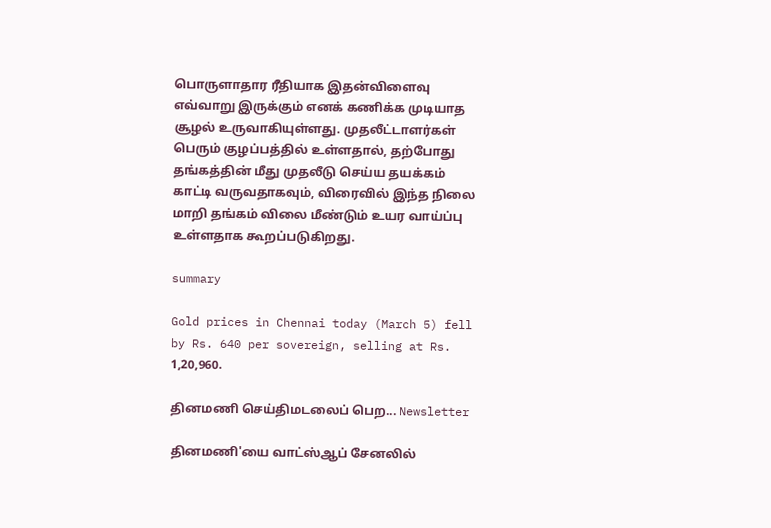பொருளாதார ரீதியாக இதன்விளைவு எவ்வாறு இருக்கும் எனக் கணிக்க முடியாத சூழல் உருவாகியுள்ளது. முதலீட்டாளர்கள் பெரும் குழப்பத்தில் உள்ளதால், தற்போது தங்கத்தின் மீது முதலீடு செய்ய தயக்கம் காட்டி வருவதாகவும், விரைவில் இந்த நிலை மாறி தங்கம் விலை மீண்டும் உயர வாய்ப்பு உள்ளதாக கூறப்படுகிறது.

summary

Gold prices in Chennai today (March 5) fell by Rs. 640 per sovereign, selling at Rs. 1,20,960.

தினமணி செய்திமடலைப் பெற... Newsletter

தினமணி'யை வாட்ஸ்ஆப் சேனலில்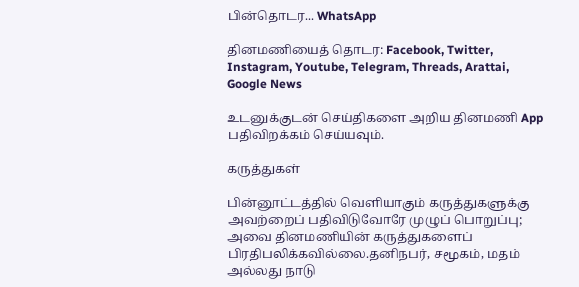பின்தொடர... WhatsApp

தினமணியைத் தொடர: Facebook, Twitter, Instagram, Youtube, Telegram, Threads, Arattai, Google News

உடனுக்குடன் செய்திகளை அறிய தினமணி App பதிவிறக்கம் செய்யவும்.

கருத்துகள்

பின்னூட்டத்தில் வெளியாகும் கருத்துகளுக்கு அவற்றைப் பதிவிடுவோரே முழுப் பொறுப்பு; அவை தினமணியின் கருத்துகளைப் பிரதிபலிக்கவில்லை.தனிநபர், சமூகம், மதம் அல்லது நாடு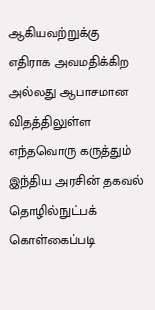ஆகியவற்றுக்கு எதிராக அவமதிக்கிற அல்லது ஆபாசமான விதத்திலுள்ள எந்தவொரு கருத்தும் இந்திய அரசின் தகவல் தொழில்நுட்பக் கொள்கைப்படி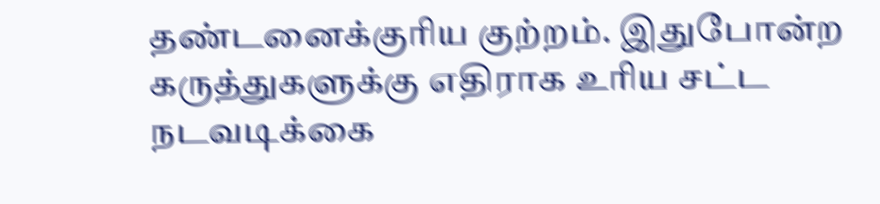தண்டனைக்குரிய குற்றம். இதுபோன்ற கருத்துகளுக்கு எதிராக உரிய சட்ட நடவடிக்கை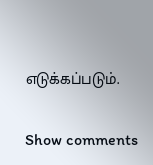எடுக்கப்படும்.

Show comments